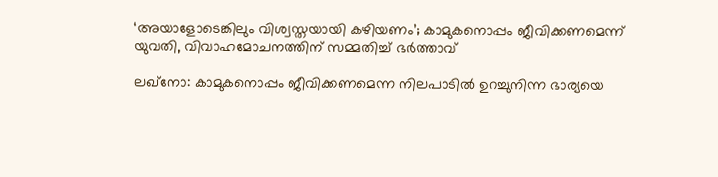‘അയാളോടെങ്കിലും വിശ്വസ്തയായി കഴിയണം’; കാമുകനൊപ്പം ജീവിക്കണമെന്ന് യുവതി, വിവാഹമോചനത്തിന് സമ്മതിച്ച് ഭർത്താവ്

ലഖ്‌നോ: കാമുകനൊപ്പം ജീവിക്കണമെന്ന നിലപാടിൽ ഉറച്ചുനിന്ന ഭാര്യയെ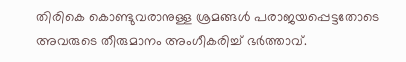തിരികെ കൊണ്ടുവരാനുള്ള ശ്രമങ്ങൾ പരാജയപ്പെട്ടതോടെ അവരുടെ തീരുമാനം അംഗീകരിച്ച് ഭർത്താവ്.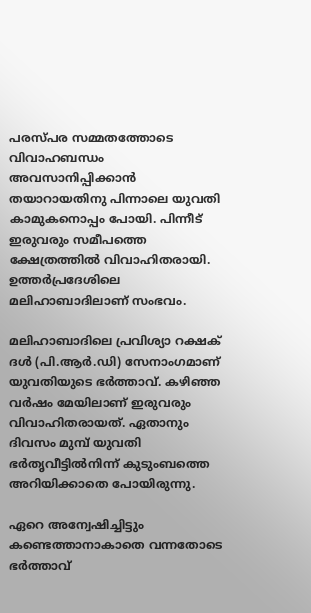പരസ്പര സമ്മതത്തോടെ വിവാഹബന്ധം അവസാനിപ്പിക്കാൻ തയാറായതിനു പിന്നാലെ യുവതി കാമുകനൊപ്പം പോയി. പിന്നീട് ഇരുവരും സമീപത്തെ ക്ഷേത്രത്തിൽ വിവാഹിതരായി. ഉത്തർപ്രദേശിലെ മലിഹാബാദിലാണ് സംഭവം.

മലിഹാബാദിലെ പ്രവിശ്യാ റക്ഷക് ദൾ (പി.ആർ.ഡി) സേനാംഗമാണ് യുവതിയുടെ ഭർത്താവ്. കഴിഞ്ഞ വർഷം മേയിലാണ് ഇരുവരും വിവാഹിതരായത്. ഏതാനും ദിവസം മുമ്പ് യുവതി ഭർതൃവീട്ടിൽനിന്ന് കുടുംബത്തെ അറിയിക്കാതെ പോയിരുന്നു.

ഏറെ അന്വേഷിച്ചിട്ടും കണ്ടെത്താനാകാതെ വന്നതോടെ ഭർത്താവ്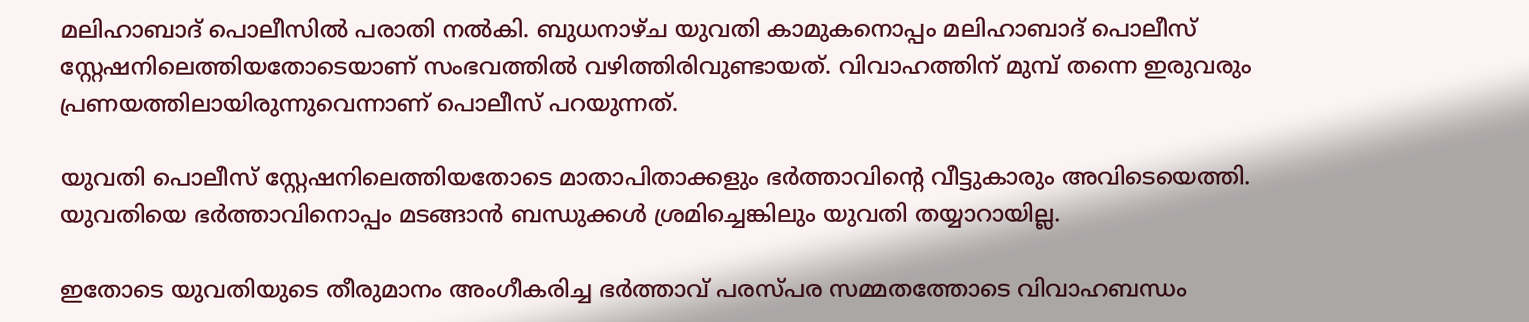മലിഹാബാദ് പൊലീസിൽ പരാതി നൽകി. ബുധനാഴ്ച യുവതി കാമുകനൊപ്പം മലിഹാബാദ് പൊലീസ് സ്റ്റേഷനിലെത്തിയതോടെയാണ് സംഭവത്തിൽ വഴിത്തിരിവുണ്ടായത്. വിവാഹത്തിന് മുമ്പ് തന്നെ ഇരുവരും പ്രണയത്തിലായിരുന്നുവെന്നാണ് പൊലീസ് പറയുന്നത്.

യുവതി പൊലീസ് സ്റ്റേഷനിലെത്തിയതോടെ മാതാപിതാക്കളും ഭർത്താവിന്‍റെ വീട്ടുകാരും അവിടെയെത്തി. യുവതിയെ ഭർത്താവിനൊപ്പം മടങ്ങാൻ ബന്ധുക്കൾ ശ്രമിച്ചെങ്കിലും യുവതി തയ്യാറായില്ല.

ഇതോടെ യുവതിയുടെ തീരുമാനം അംഗീകരിച്ച ഭർത്താവ് പരസ്പര സമ്മതത്തോടെ വിവാഹബന്ധം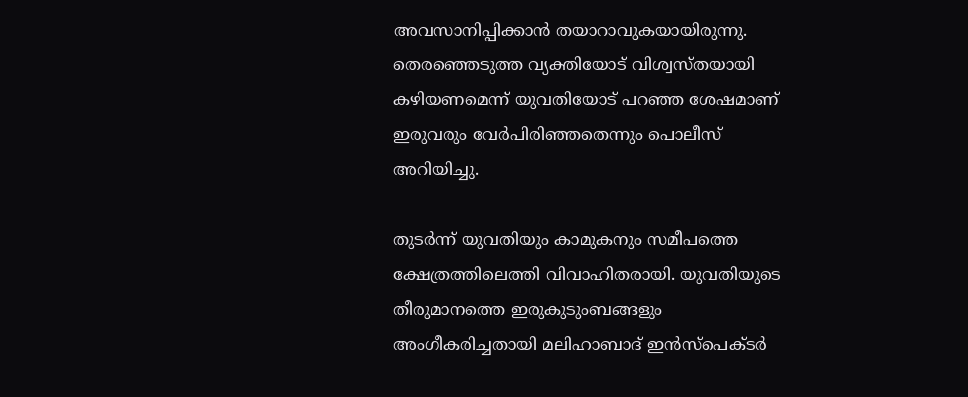അവസാനിപ്പിക്കാൻ തയാറാവുകയായിരുന്നു. തെരഞ്ഞെടുത്ത വ്യക്തിയോട് വിശ്വസ്തയായി കഴിയണമെന്ന് യുവതിയോട് പറഞ്ഞ ശേഷമാണ് ഇരുവരും വേർപിരിഞ്ഞതെന്നും പൊലീസ് അറിയിച്ചു.

തുടർന്ന് യുവതിയും കാമുകനും സമീപത്തെ ക്ഷേത്രത്തിലെത്തി വിവാഹിതരായി. യുവതിയുടെ തീരുമാനത്തെ ഇരുകുടുംബങ്ങളും അംഗീകരിച്ചതായി മലിഹാബാദ് ഇൻസ്പെക്ടർ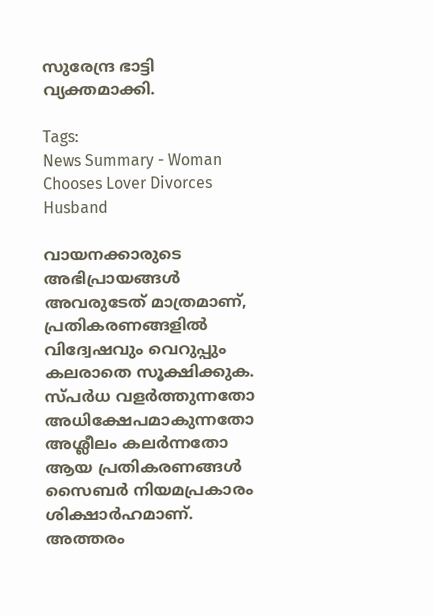സുരേന്ദ്ര ഭാട്ടി വ്യക്തമാക്കി.

Tags:
News Summary - Woman Chooses Lover Divorces Husband

വായനക്കാരുടെ അഭിപ്രായങ്ങള്‍ അവരുടേത് മാത്രമാണ്, പ്രതികരണങ്ങളിൽ വിദ്വേഷവും വെറുപ്പും കലരാതെ സൂക്ഷിക്കുക. സ്പർധ വളർത്തുന്നതോ അധിക്ഷേപമാകുന്നതോ അശ്ലീലം കലർന്നതോ ആയ പ്രതികരണങ്ങൾ സൈബർ നിയമപ്രകാരം ശിക്ഷാർഹമാണ്. അത്തരം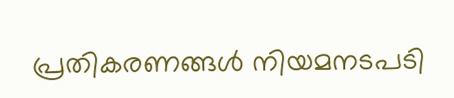പ്രതികരണങ്ങൾ നിയമനടപടി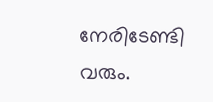നേരിടേണ്ടി വരും.